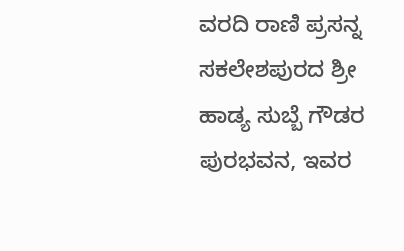ವರದಿ ರಾಣಿ ಪ್ರಸನ್ನ
ಸಕಲೇಶಪುರದ ಶ್ರೀ ಹಾಡ್ಯ ಸುಬ್ಬೆ ಗೌಡರ ಪುರಭವನ, ಇವರ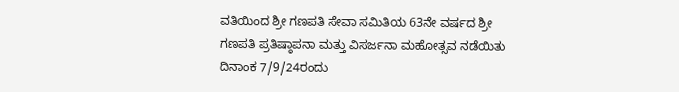ವತಿಯಿಂದ ಶ್ರೀ ಗಣಪತಿ ಸೇವಾ ಸಮಿತಿಯ 63ನೇ ವರ್ಷದ ಶ್ರೀ ಗಣಪತಿ ಪ್ರತಿಷ್ಠಾಪನಾ ಮತ್ತು ವಿಸರ್ಜನಾ ಮಹೋತ್ಸವ ನಡೆಯಿತು
ದಿನಾಂಕ 7/9/24ರಂದು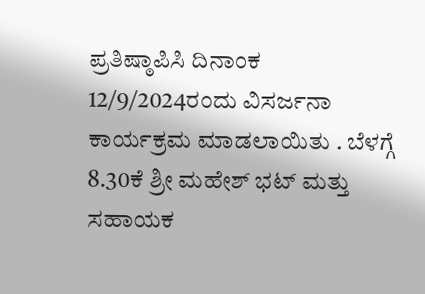ಪ್ರತಿಷ್ಠಾಪಿಸಿ ದಿನಾಂಕ 12/9/2024ರಂದು ವಿಸರ್ಜನಾ ಕಾರ್ಯಕ್ರಮ ಮಾಡಲಾಯಿತು . ಬೆಳಗ್ಗೆ 8.30ಕೆ ಶ್ರೀ ಮಹೇಶ್ ಭಟ್ ಮತ್ತು ಸಹಾಯಕ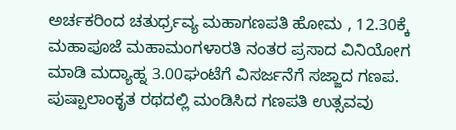ಅರ್ಚಕರಿಂದ ಚತುರ್ಧ್ರವ್ಯ ಮಹಾಗಣಪತಿ ಹೋಮ , 12.30ಕ್ಕೆ ಮಹಾಪೂಜೆ ಮಹಾಮಂಗಳಾರತಿ ನಂತರ ಪ್ರಸಾದ ವಿನಿಯೋಗ ಮಾಡಿ ಮದ್ಯಾಹ್ನ 3.00ಘಂಟೆಗೆ ವಿಸರ್ಜನೆಗೆ ಸಜ್ಜಾದ ಗಣಪ. ಪುಷ್ಪಾಲಾಂಕೃತ ರಥದಲ್ಲಿ ಮಂಡಿಸಿದ ಗಣಪತಿ ಉತ್ಸವವು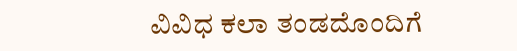ವಿವಿಧ ಕಲಾ ತಂಡದೊಂದಿಗೆ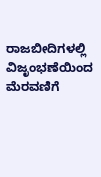ರಾಜಬೀದಿಗಳಲ್ಲಿ ವಿಜೃಂಭಣೆಯಿಂದ ಮೆರವಣಿಗೆ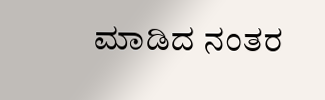ಮಾಡಿದ ನಂತರ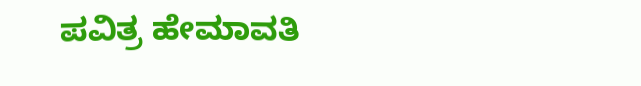ಪವಿತ್ರ ಹೇಮಾವತಿ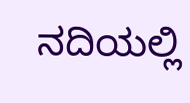ನದಿಯಲ್ಲಿ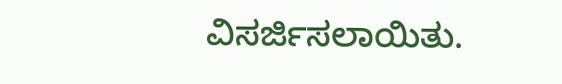ವಿಸರ್ಜಿಸಲಾಯಿತು.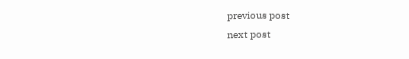previous post
next post